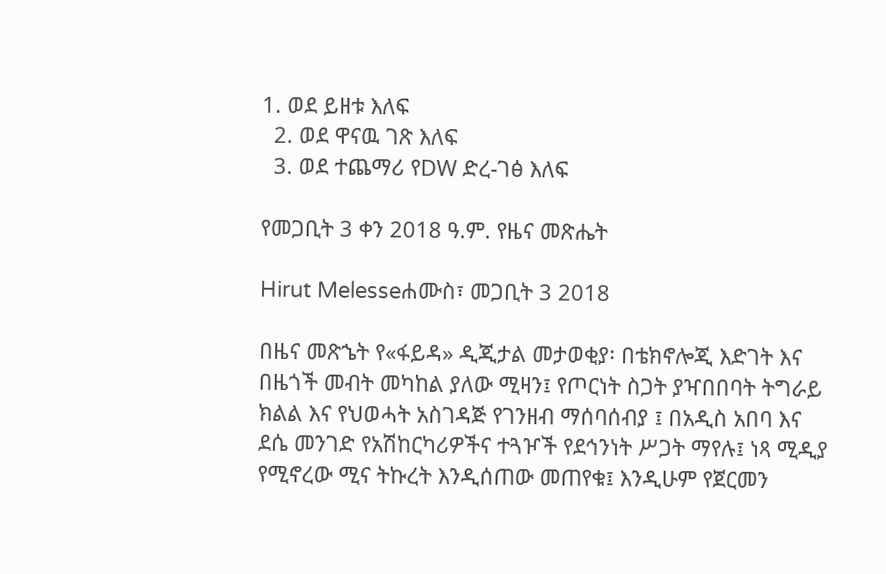1. ወደ ይዘቱ እለፍ
  2. ወደ ዋናዉ ገጽ እለፍ
  3. ወደ ተጨማሪ የDW ድረ-ገፅ እለፍ

የመጋቢት 3 ቀን 2018 ዓ.ም. የዜና መጽሔት

Hirut Melesseሐሙስ፣ መጋቢት 3 2018

በዜና መጽኄት የ«ፋይዳ» ዲጂታል መታወቂያ፡ በቴክኖሎጂ እድገት እና በዜጎች መብት መካከል ያለው ሚዛን፤ የጦርነት ስጋት ያዣበበባት ትግራይ ክልል እና የህወሓት አስገዳጅ የገንዘብ ማሰባሰብያ ፤ በአዲስ አበባ እና ደሴ መንገድ የአሽከርካሪዎችና ተጓዦች የደኅንነት ሥጋት ማየሉ፤ ነጻ ሚዲያ የሚኖረው ሚና ትኩረት እንዲሰጠው መጠየቁ፤ እንዲሁም የጀርመን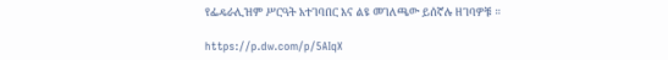የፌዴራሊዝም ሥርዓት አተገባበር እና ልዩ መገለጫው ይሰኛሉ ዘገባዎቹ ።

https://p.dw.com/p/5AIqX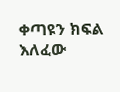ቀጣዩን ክፍል እለፈው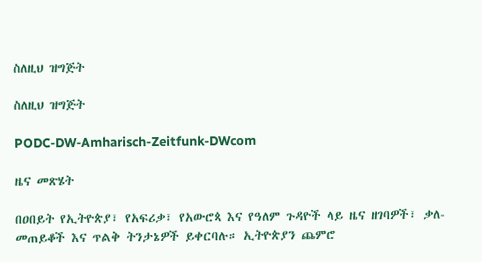ስለዚህ ዝግጅት

ስለዚህ ዝግጅት

PODC-DW-Amharisch-Zeitfunk-DWcom

ዜና መጽሄት

በዐበይት የኢትዮጵያ፣ የአፍሪቃ፣ የአውሮጳ እና የዓለም ጉዳዮች ላይ ዜና ዘገባዎች፣ ቃለ-መጠይቆች እና ጥልቅ ትንታኔዎች ይቀርባሉ። ኢትዮጵያን ጨምሮ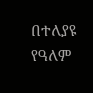በተለያዩ የዓለም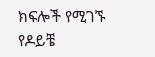ክፍሎች የሚገኙ የዶይቼ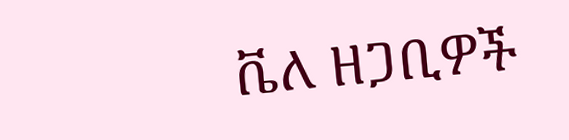ቬለ ዘጋቢዎች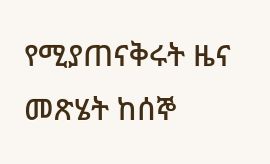የሚያጠናቅሩት ዜና መጽሄት ከሰኞ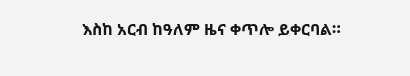እስከ አርብ ከዓለም ዜና ቀጥሎ ይቀርባል።